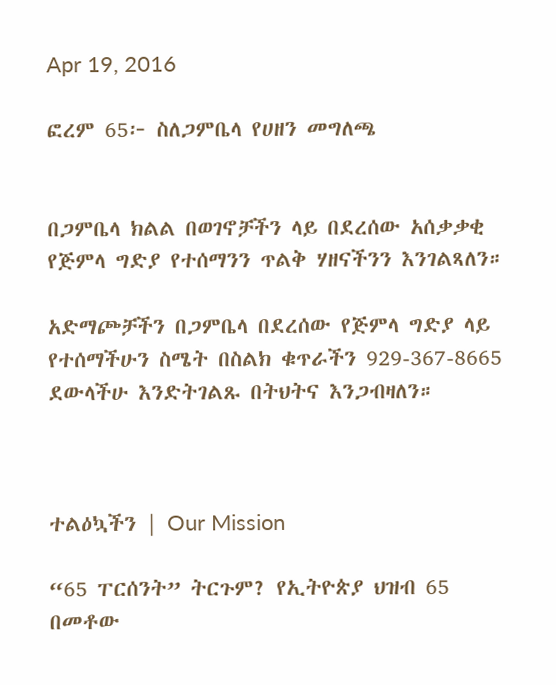Apr 19, 2016

ፎረም 65፦ ስለጋምቤላ የሀዘን መግለጫ


በጋምቤላ ክልል በወገኖቻችን ላይ በደረሰው አሰቃቃቂ የጅምላ ግድያ የተሰማንን ጥልቅ ሃዘናችንን እንገልጻለን።

አድማጮቻችን በጋምቤላ በደረሰው የጅምላ ግድያ ላይ የተሰማችሁን ስሜት በስልክ ቁጥራችን 929-367-8665 ደውላችሁ እንድትገልጹ በትህትና እንጋብዛለን።



ተልዕኳችን | Our Mission

“65 ፐርሰንት” ትርጉም? የኢትዮጵያ ህዝብ 65 በመቶው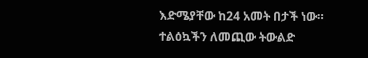እድሜያቸው ከ24 አመት በታች ነው። ተልዕኳችን ለመጪው ትውልድ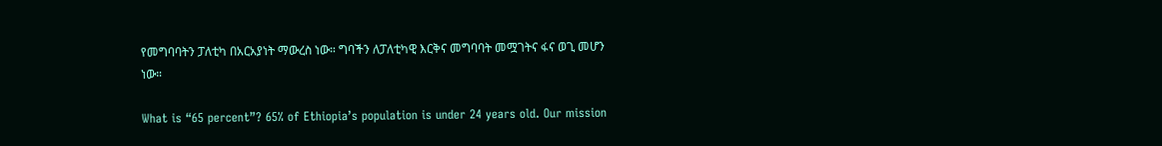የመግባባትን ፓለቲካ በአርአያነት ማውረስ ነው። ግባችን ለፓለቲካዊ እርቅና መግባባት መሟገትና ፋና ወጊ መሆን ነው።

What is “65 percent”? 65% of Ethiopia’s population is under 24 years old. Our mission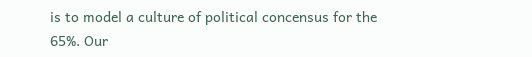is to model a culture of political concensus for the 65%. Our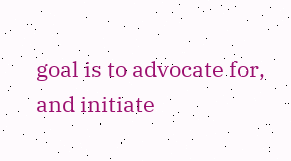goal is to advocate for, and initiate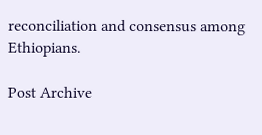reconciliation and consensus among Ethiopians.

Post Archive